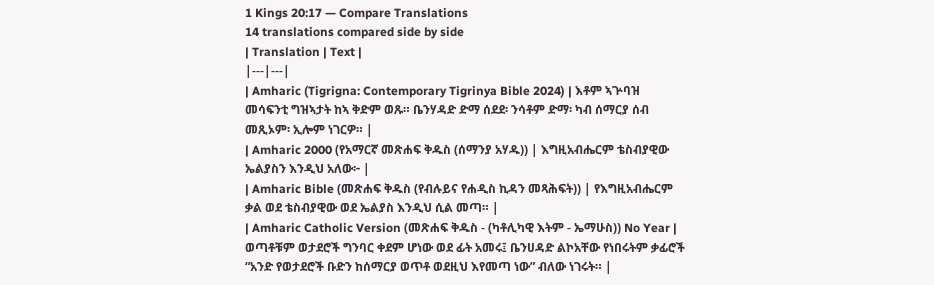1 Kings 20:17 — Compare Translations
14 translations compared side by side
| Translation | Text |
|---|---|
| Amharic (Tigrigna: Contemporary Tigrinya Bible 2024) | እቶም ኣጕባዝ መሳፍንቲ ግዝኣታት ከኣ ቅድም ወጹ። ቤንሃዳድ ድማ ሰደደ፡ ንሳቶም ድማ፡ ካብ ሰማርያ ሰብ መጺኦም፡ ኢሎም ነገርዎ። |
| Amharic 2000 (የአማርኛ መጽሐፍ ቅዱስ (ሰማንያ አሃዱ)) | እግዚአብሔርም ቴስብያዊው ኤልያስን እንዲህ አለው፦ |
| Amharic Bible (መጽሐፍ ቅዱስ (የብሉይና የሐዲስ ኪዳን መጻሕፍት)) | የእግዚአብሔርም ቃል ወደ ቴስብያዊው ወደ ኤልያስ እንዲህ ሲል መጣ። |
| Amharic Catholic Version (መጽሐፍ ቅዱስ - (ካቶሊካዊ እትም - ኤማሁስ)) No Year | ወጣቶቹም ወታደሮች ግንባር ቀደም ሆነው ወደ ፊት አመሩ፤ ቤንሀዳድ ልኮአቸው የነበሩትም ቃፊሮች “አንድ የወታደሮች ቡድን ከሰማርያ ወጥቶ ወደዚህ እየመጣ ነው” ብለው ነገሩት። |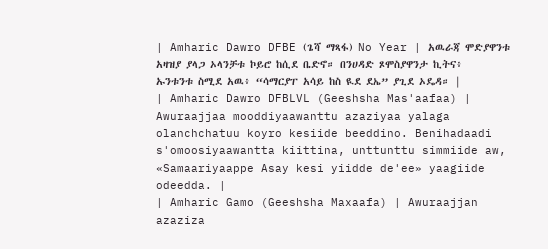| Amharic Dawro DFBE (ጌሻ ማጻፋ) No Year | አዉራጃ ሞድያዋንቱ አዛዝያ ያላጋ ኦላንቻቱ ኮይሮ ከሲደ ቤድኖ። በንሀዳድ ጾሞስያዋንታ ኪትና፥ ኡንቱንቱ ስሚደ አዉ፥ “ሳማርያፐ አሳይ ከስ ዪደ ደኤ” ያጊደ ኦዴዳ። |
| Amharic Dawro DFBLVL (Geeshsha Mas'aafaa) | Awuraajjaa mooddiyaawanttu azaziyaa yalaga olanchchatuu koyro kesiide beeddino. Benihadaadi s'omoosiyaawantta kiittina, unttunttu simmiide aw, «Samaariyaappe Asay kesi yiidde de'ee» yaagiide odeedda. |
| Amharic Gamo (Geeshsha Maxaafa) | Awuraajjan azaziza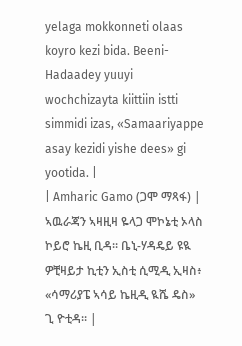yelaga mokkonneti olaas koyro kezi bida. Beeni-Hadaadey yuuyi wochchizayta kiittiin istti simmidi izas, «Samaariyappe asay kezidi yishe dees» gi yootida. |
| Amharic Gamo (ጋሞ ማጻፋ) | ኣዉራጃን ኣዛዚዛ ዬላጋ ሞኮኔቲ ኦላስ ኮይሮ ኬዚ ቢዳ። ቤኒ-ሃዳዴይ ዩዪ ዎቺዛይታ ኪቲን ኢስቲ ሲሚዲ ኢዛስ፥ «ሳማሪያፔ ኣሳይ ኬዚዲ ዪሼ ዴስ» ጊ ዮቲዳ። |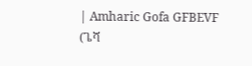| Amharic Gofa GFBEVF (ጌሻ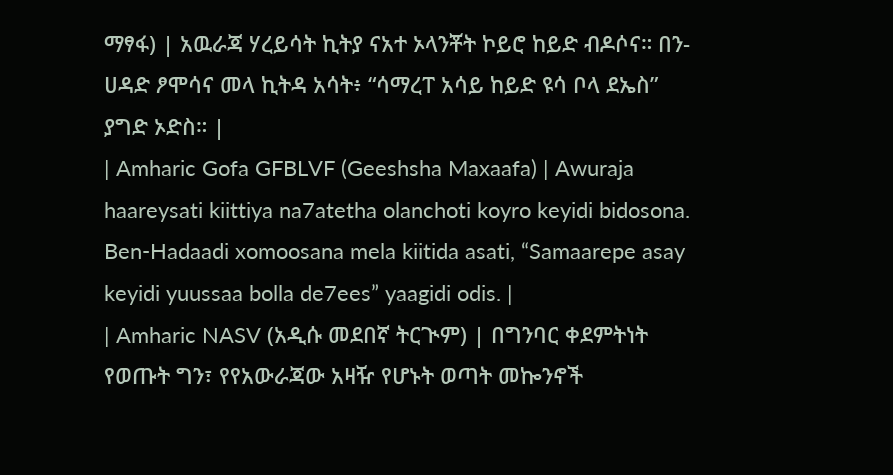ማፃፋ) | አዉራጃ ሃረይሳት ኪትያ ናአተ ኦላንቾት ኮይሮ ከይድ ብዶሶና። በን-ሀዳድ ፆሞሳና መላ ኪትዳ አሳት፥ “ሳማረፐ አሳይ ከይድ ዩሳ ቦላ ደኤስ” ያግድ ኦድስ። |
| Amharic Gofa GFBLVF (Geeshsha Maxaafa) | Awuraja haareysati kiittiya na7atetha olanchoti koyro keyidi bidosona. Ben-Hadaadi xomoosana mela kiitida asati, “Samaarepe asay keyidi yuussaa bolla de7ees” yaagidi odis. |
| Amharic NASV (አዲሱ መደበኛ ትርጒም) | በግንባር ቀደምትነት የወጡት ግን፣ የየአውራጃው አዛዥ የሆኑት ወጣት መኰንኖች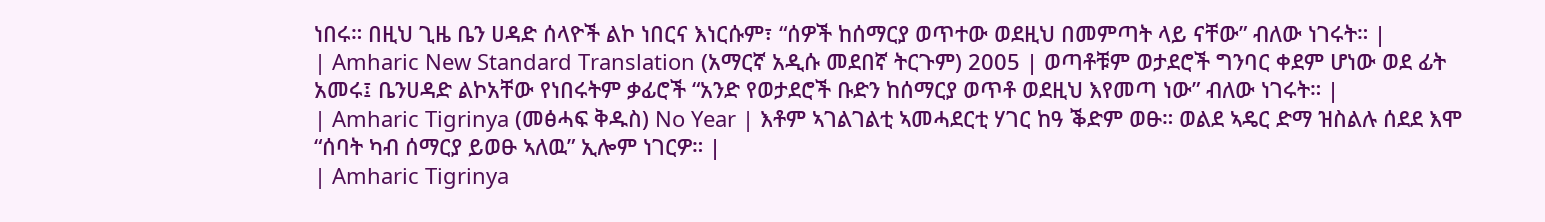ነበሩ። በዚህ ጊዜ ቤን ሀዳድ ሰላዮች ልኮ ነበርና እነርሱም፣ “ሰዎች ከሰማርያ ወጥተው ወደዚህ በመምጣት ላይ ናቸው” ብለው ነገሩት። |
| Amharic New Standard Translation (አማርኛ አዲሱ መደበኛ ትርጉም) 2005 | ወጣቶቹም ወታደሮች ግንባር ቀደም ሆነው ወደ ፊት አመሩ፤ ቤንሀዳድ ልኮአቸው የነበሩትም ቃፊሮች “አንድ የወታደሮች ቡድን ከሰማርያ ወጥቶ ወደዚህ እየመጣ ነው” ብለው ነገሩት። |
| Amharic Tigrinya (መፅሓፍ ቅዱስ) No Year | እቶም ኣገልገልቲ ኣመሓደርቲ ሃገር ከዓ ቕድም ወፁ። ወልደ ኣዴር ድማ ዝስልሉ ሰደደ እሞ “ሰባት ካብ ሰማርያ ይወፁ ኣለዉ” ኢሎም ነገርዎ። |
| Amharic Tigrinya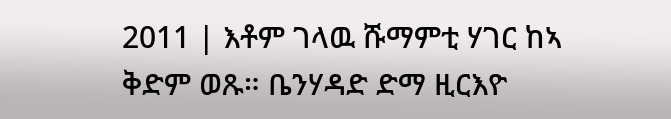2011 | እቶም ገላዉ ሹማምቲ ሃገር ከኣ ቅድም ወጹ። ቤንሃዳድ ድማ ዚርእዮ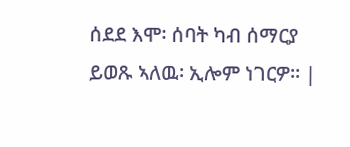ሰደደ እሞ፡ ሰባት ካብ ሰማርያ ይወጹ ኣለዉ፡ ኢሎም ነገርዎ። |